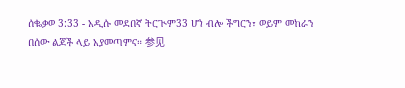ሰቈቃወ 3:33 - አዲሱ መደበኛ ትርጒም33 ሆነ ብሎ ችግርን፣ ወይም መከራን በሰው ልጆች ላይ አያመጣምና። 参见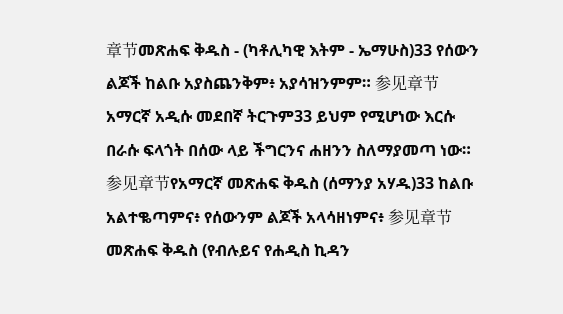章节መጽሐፍ ቅዱስ - (ካቶሊካዊ እትም - ኤማሁስ)33 የሰውን ልጆች ከልቡ አያስጨንቅም፥ አያሳዝንምም። 参见章节አማርኛ አዲሱ መደበኛ ትርጉም33 ይህም የሚሆነው እርሱ በራሱ ፍላጎት በሰው ላይ ችግርንና ሐዘንን ስለማያመጣ ነው። 参见章节የአማርኛ መጽሐፍ ቅዱስ (ሰማንያ አሃዱ)33 ከልቡ አልተቈጣምና፥ የሰውንም ልጆች አላሳዘነምና፥ 参见章节መጽሐፍ ቅዱስ (የብሉይና የሐዲስ ኪዳን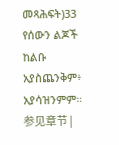መጻሕፍት)33 የሰውን ልጆች ከልቡ አያስጨንቅም፥ አያሳዝንምም። 参见章节 |